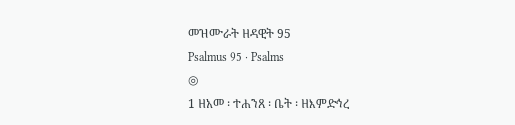መዝሙራት ዘዳዊት 95
Psalmus 95 · Psalms
◎
1 ዘአመ ፡ ተሐንጸ ፡ ቤት ፡ ዘእምድኅረ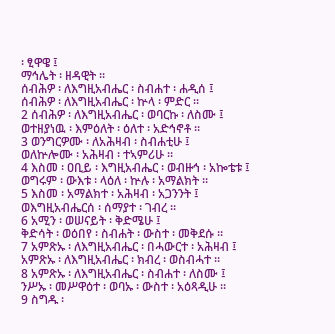፡ ፂዋዌ ፤
ማኅሌት ፡ ዘዳዊት ።
ሰብሕዎ ፡ ለእግዚአብሔር ፡ ስብሐተ ፡ ሐዲሰ ፤
ሰብሕዎ ፡ ለእግዚአብሔር ፡ ኵላ ፡ ምድር ።
2 ሰብሕዎ ፡ ለእግዚአብሔር ፡ ወባርኩ ፡ ለስሙ ፤
ወተዘያነዉ ፡ እምዕለት ፡ ዕለተ ፡ አድኅኖቶ ።
3 ወንግርዎሙ ፡ ለአሕዛብ ፡ ስብሐቲሁ ፤
ወለኵሎሙ ፡ አሕዛብ ፡ ተኣምሪሁ ።
4 እስመ ፡ ዐቢይ ፡ እግዚአብሔር ፡ ወብዙኅ ፡ አኰቴቱ ፤
ወግሩም ፡ ውእቱ ፡ ላዕለ ፡ ኵሉ ፡ አማልክት ።
5 እስመ ፡ አማልክተ ፡ አሕዛብ ፡ አጋንንት ፤
ወእግዚአብሔርሰ ፡ ሰማያተ ፡ ገብረ ።
6 አሚን ፡ ወሠናይት ፡ ቅድሜሁ ፤
ቅድሳት ፡ ወዕበየ ፡ ስብሐት ፡ ውስተ ፡ መቅደሱ ።
7 አምጽኡ ፡ ለእግዚአብሔር ፡ በሓውርተ ፡ አሕዛብ ፤
አምጽኡ ፡ ለእግዚአብሔር ፡ ክብረ ፡ ወስብሓተ ።
8 አምጽኡ ፡ ለእግዚአብሔር ፡ ስብሐተ ፡ ለስሙ ፤
ንሥኡ ፡ መሥዋዕተ ፡ ወባኡ ፡ ውስተ ፡ አዕጻዲሁ ።
9 ስግዱ ፡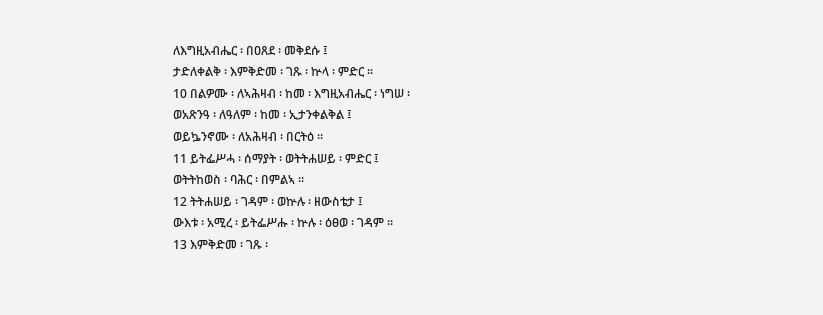ለእግዚአብሔር ፡ በዐጸደ ፡ መቅደሱ ፤
ታድለቀልቅ ፡ እምቅድመ ፡ ገጹ ፡ ኵላ ፡ ምድር ።
10 በልዎሙ ፡ ለኣሕዛብ ፡ ከመ ፡ እግዚአብሔር ፡ ነግሠ ፡
ወአጽንዓ ፡ ለዓለም ፡ ከመ ፡ ኢታንቀልቅል ፤
ወይኴንኖሙ ፡ ለአሕዛብ ፡ በርትዕ ።
11 ይትፌሥሓ ፡ ሰማያት ፡ ወትትሐሠይ ፡ ምድር ፤
ወትትከወስ ፡ ባሕር ፡ በምልኣ ።
12 ትትሐሠይ ፡ ገዳም ፡ ወኵሉ ፡ ዘውስቴታ ፤
ውእቱ ፡ አሚረ ፡ ይትፌሥሑ ፡ ኵሉ ፡ ዕፀወ ፡ ገዳም ።
13 እምቅድመ ፡ ገጹ ፡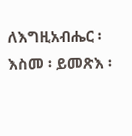ለእግዚአብሔር ፡ እስመ ፡ ይመጽእ ፡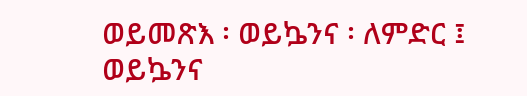ወይመጽእ ፡ ወይኴንና ፡ ለምድር ፤
ወይኴንና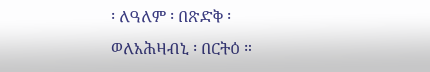፡ ለዓለም ፡ በጽድቅ ፡
ወለአሕዛብኒ ፡ በርትዕ ።